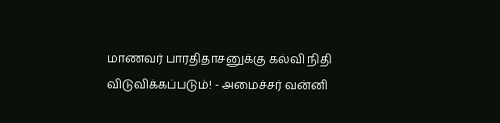மாணவர் பாரதிதாசனுக்கு கல்வி நிதி விடுவிக்கப்படும்! - அமைச்சர் வன்னி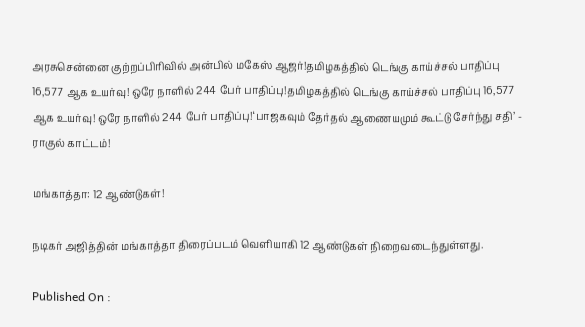அரசுசென்னை குற்றப்பிரிவில் அன்பில் மகேஸ் ஆஜர்!தமிழகத்தில் டெங்கு காய்ச்சல் பாதிப்பு 16,577 ஆக உயர்வு! ஒரே நாளில் 244 பேர் பாதிப்பு!தமிழகத்தில் டெங்கு காய்ச்சல் பாதிப்பு 16,577 ஆக உயர்வு! ஒரே நாளில் 244 பேர் பாதிப்பு!‘பாஜகவும் தேர்தல் ஆணையமும் கூட்டு சேர்ந்து சதி’ - ராகுல் காட்டம்!

மங்காத்தா: 12 ஆண்டுகள்!

நடிகர் அஜித்தின் மங்காத்தா திரைப்படம் வெளியாகி 12 ஆண்டுகள் நிறைவடைந்துள்ளது.

Published On :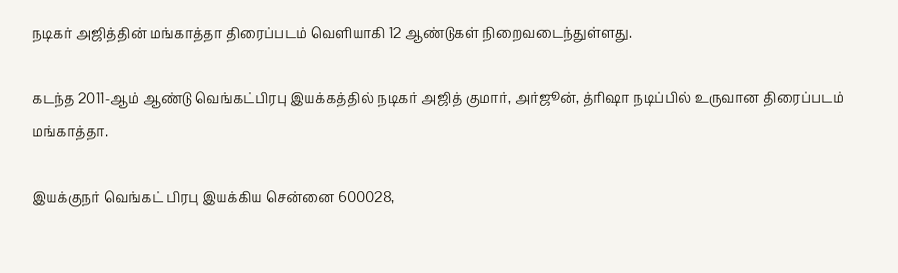நடிகர் அஜித்தின் மங்காத்தா திரைப்படம் வெளியாகி 12 ஆண்டுகள் நிறைவடைந்துள்ளது.

கடந்த 2011-ஆம் ஆண்டு வெங்கட்பிரபு இயக்கத்தில் நடிகர் அஜித் குமார், அர்ஜூன், த்ரிஷா நடிப்பில் உருவான திரைப்படம் மங்காத்தா.

இயக்குநர் வெங்கட் பிரபு இயக்கிய சென்னை 600028,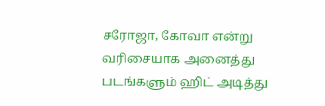சரோஜா, கோவா என்று வரிசையாக அனைத்து படங்களும் ஹிட் அடித்து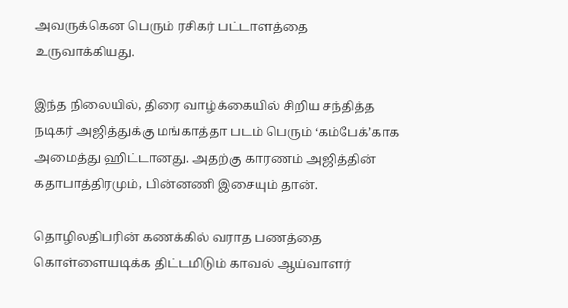அவருக்கென பெரும் ரசிகர் பட்டாளத்தை உருவாக்கியது.

இந்த நிலையில், திரை வாழ்க்கையில் சிறிய சந்தித்த நடிகர் அஜித்துக்கு மங்காத்தா படம் பெரும் ‘கம்பேக்’காக அமைத்து ஹிட்டானது. அதற்கு காரணம் அஜித்தின் கதாபாத்திரமும், பின்னணி இசையும் தான்.

தொழிலதிபரின் கணக்கில் வராத பணத்தை கொள்ளையடிக்க திட்டமிடும் காவல் ஆய்வாளர்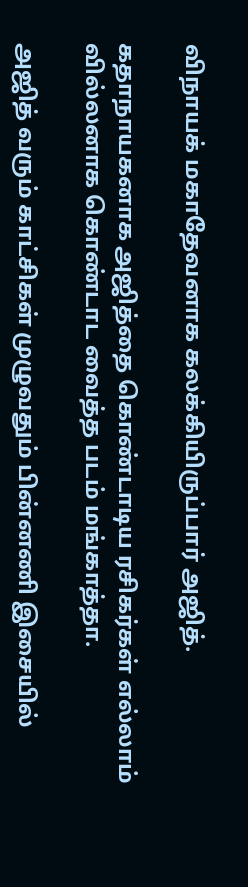விநாயக் மகாதேவனாக கலக்கியிருப்பார் அஜித்.

கதாநாயகனாக அஜித்தை கொண்டாடிய ரசிகர்கள் எல்லாம் வில்லனாக கொண்டாட வைத்த படம் மங்காத்தா.

அஜித் வரும் காட்சிகள் முழுவதும் பின்னணி இசையில்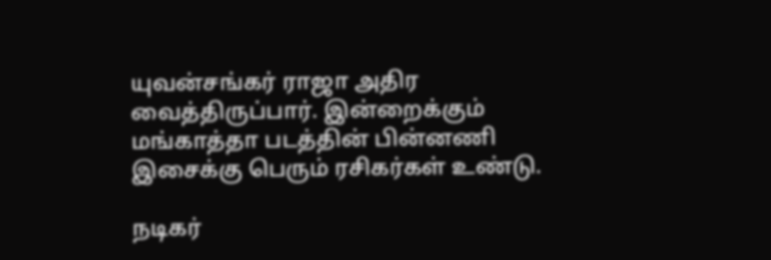யுவன்சங்கர் ராஜா அதிர வைத்திருப்பார். இன்றைக்கும் மங்காத்தா படத்தின் பின்னணி இசைக்கு பெரும் ரசிகர்கள் உண்டு.

நடிகர்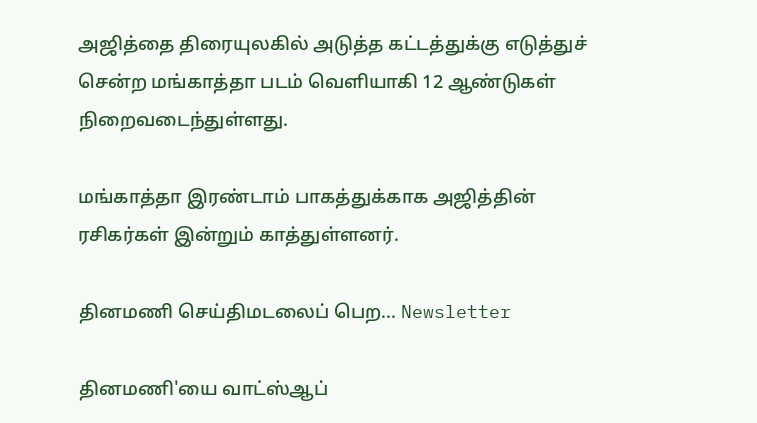அஜித்தை திரையுலகில் அடுத்த கட்டத்துக்கு எடுத்துச் சென்ற மங்காத்தா படம் வெளியாகி 12 ஆண்டுகள் நிறைவடைந்துள்ளது.

மங்காத்தா இரண்டாம் பாகத்துக்காக அஜித்தின் ரசிகர்கள் இன்றும் காத்துள்ளனர்.

தினமணி செய்திமடலைப் பெற... Newsletter

தினமணி'யை வாட்ஸ்ஆப்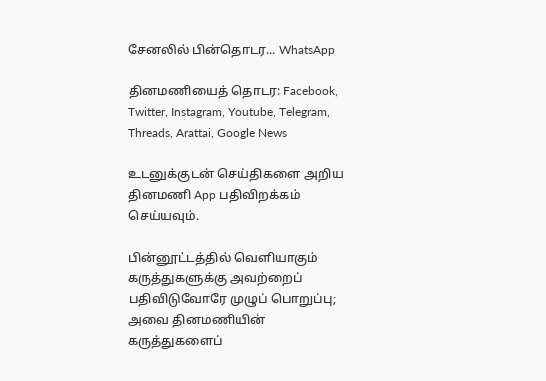சேனலில் பின்தொடர... WhatsApp

தினமணியைத் தொடர: Facebook, Twitter, Instagram, Youtube, Telegram, Threads, Arattai, Google News

உடனுக்குடன் செய்திகளை அறிய தினமணி App பதிவிறக்கம் செய்யவும்.

பின்னூட்டத்தில் வெளியாகும் கருத்துகளுக்கு அவற்றைப் பதிவிடுவோரே முழுப் பொறுப்பு; அவை தினமணியின் கருத்துகளைப்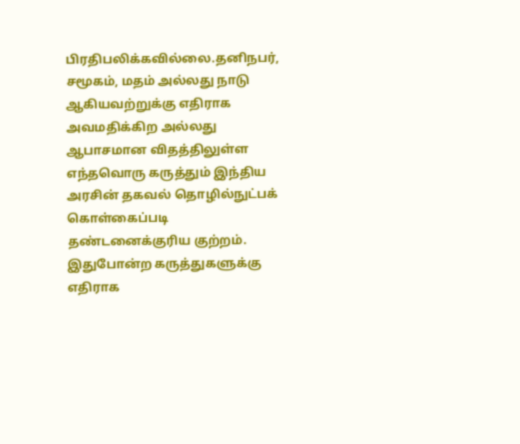பிரதிபலிக்கவில்லை.தனிநபர், சமூகம், மதம் அல்லது நாடு ஆகியவற்றுக்கு எதிராக அவமதிக்கிற அல்லது ஆபாசமான விதத்திலுள்ள எந்தவொரு கருத்தும் இந்திய அரசின் தகவல் தொழில்நுட்பக் கொள்கைப்படி தண்டனைக்குரிய குற்றம். இதுபோன்ற கருத்துகளுக்கு எதிராக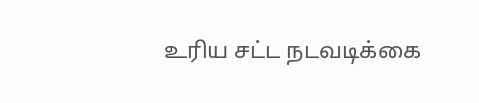உரிய சட்ட நடவடிக்கை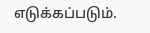எடுக்கப்படும்.